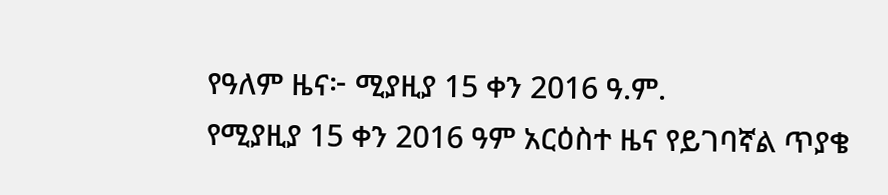የዓለም ዜና፦ ሚያዚያ 15 ቀን 2016 ዓ.ም.
የሚያዚያ 15 ቀን 2016 ዓም አርዕስተ ዜና የይገባኛል ጥያቄ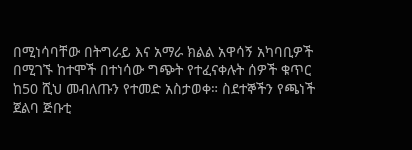በሚነሳባቸው በትግራይ እና አማራ ክልል አዋሳኝ አካባቢዎች በሚገኙ ከተሞች በተነሳው ግጭት የተፈናቀሉት ሰዎች ቁጥር ከ50 ሺህ መብለጡን የተመድ አስታወቀ። ስደተኞችን የጫነች ጀልባ ጅቡቲ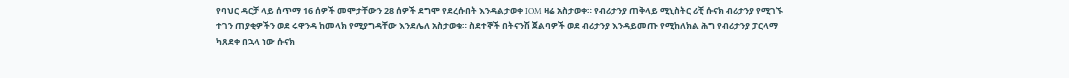የባህር ዳርቻ ላይ ሰጥማ 16 ሰዎች መሞታቸውን 28 ሰዎች ደግሞ የደረሱበት እንዳልታወቀ IOM ዛሬ አስታወቀ። የብሪታንያ ጠቅላይ ሚኒስትር ሪቺ ሱናክ ብሪታንያ የሚገኙ ተገን ጠያቂዎችን ወደ ሩዋንዳ ከመላክ የሚያግዳቸው እንደሌለ አስታወቁ። ስደተኞች በትናንሽ ጀልባዎች ወደ ብሪታንያ እንዳይመጡ የሚከለክል ሕግ የብሪታንያ ፓርላማ ካጸደቀ በኋላ ነው ሱናክ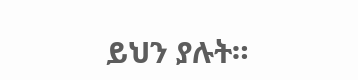ይህን ያሉት።